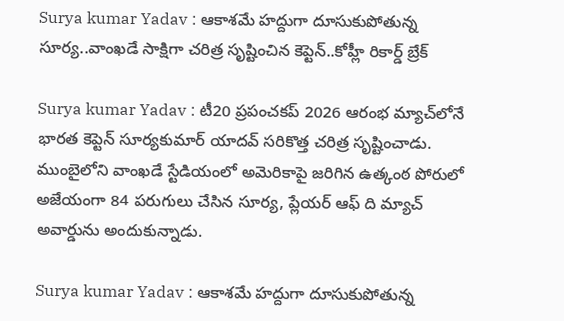Surya kumar Yadav : ఆకాశమే హద్దుగా దూసుకుపోతున్న సూర్య..వాంఖడే సాక్షిగా చరిత్ర సృష్టించిన కెప్టెన్..కోహ్లీ రికార్డ్ బ్రేక్

Surya kumar Yadav : టీ20 ప్రపంచకప్ 2026 ఆరంభ మ్యాచ్‌లోనే భారత కెప్టెన్ సూర్యకుమార్ యాదవ్ సరికొత్త చరిత్ర సృష్టించాడు. ముంబైలోని వాంఖడే స్టేడియంలో అమెరికాపై జరిగిన ఉత్కంఠ పోరులో అజేయంగా 84 పరుగులు చేసిన సూర్య, ప్లేయర్ ఆఫ్ ది మ్యాచ్ అవార్డును అందుకున్నాడు.

Surya kumar Yadav : ఆకాశమే హద్దుగా దూసుకుపోతున్న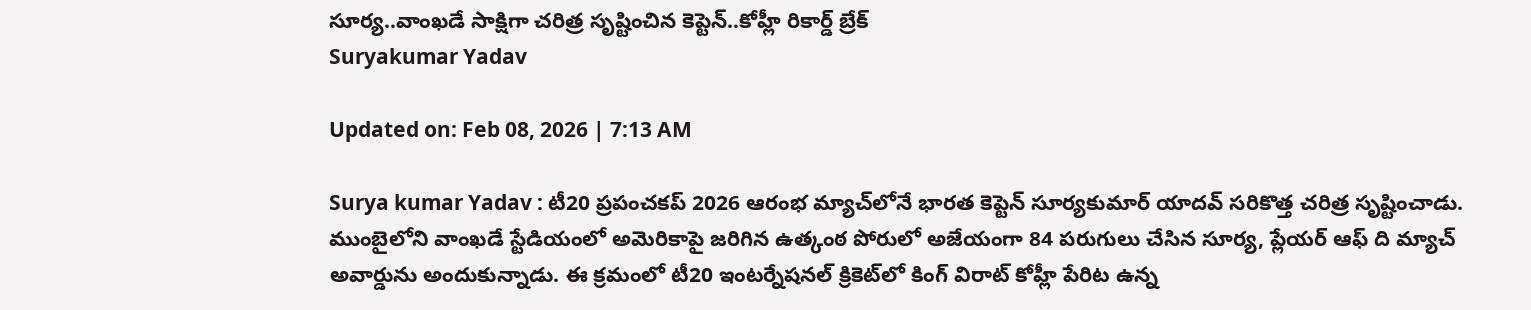సూర్య..వాంఖడే సాక్షిగా చరిత్ర సృష్టించిన కెప్టెన్..కోహ్లీ రికార్డ్ బ్రేక్
Suryakumar Yadav

Updated on: Feb 08, 2026 | 7:13 AM

Surya kumar Yadav : టీ20 ప్రపంచకప్ 2026 ఆరంభ మ్యాచ్‌లోనే భారత కెప్టెన్ సూర్యకుమార్ యాదవ్ సరికొత్త చరిత్ర సృష్టించాడు. ముంబైలోని వాంఖడే స్టేడియంలో అమెరికాపై జరిగిన ఉత్కంఠ పోరులో అజేయంగా 84 పరుగులు చేసిన సూర్య, ప్లేయర్ ఆఫ్ ది మ్యాచ్ అవార్డును అందుకున్నాడు. ఈ క్రమంలో టీ20 ఇంటర్నేషనల్ క్రికెట్‌లో కింగ్ విరాట్ కోహ్లీ పేరిట ఉన్న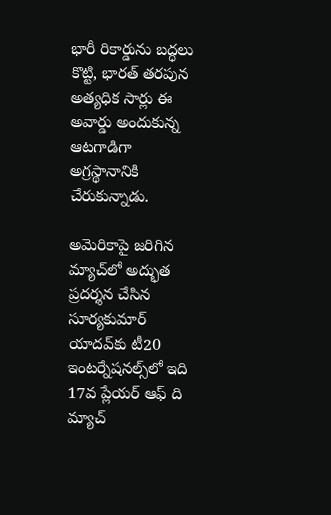భారీ రికార్డును బద్ధలు కొట్టి, భారత్ తరపున అత్యధిక సార్లు ఈ అవార్డు అందుకున్న ఆటగాడిగా అగ్రస్థానానికి చేరుకున్నాడు.

అమెరికాపై జరిగిన మ్యాచ్‌లో అద్భుత ప్రదర్శన చేసిన సూర్యకుమార్ యాదవ్‌కు టీ20 ఇంటర్నేషనల్స్‌లో ఇది 17వ ప్లేయర్ ఆఫ్ ది మ్యాచ్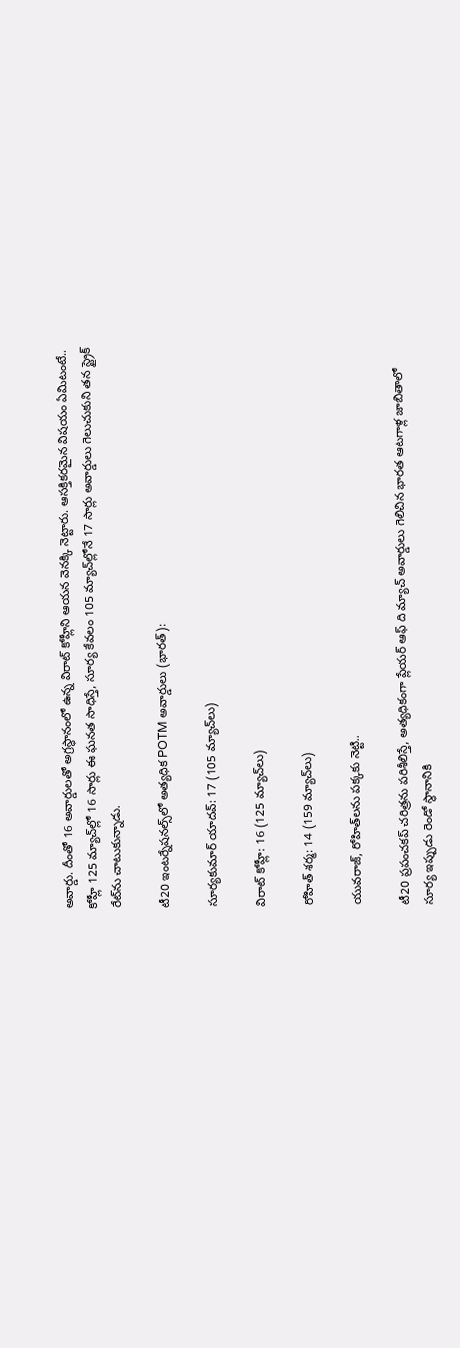అవార్డు. దీంతో 16 అవార్డులతో అగ్రస్థానంలో ఉన్న విరాట్ కోహ్లీని ఆయన వెనక్కి నెట్టారు. ఆసక్తికరమైన విషయం ఏమిటంటే.. కోహ్లీ 125 మ్యాచ్‌ల్లో 16 సార్లు ఈ ఘనత సాధిస్తే, సూర్య కేవలం 105 మ్యాచ్‌ల్లోనే 17 సార్లు అవార్డులు గెలుచుకుని తన స్ట్రైక్ రేట్‌ను చాటుకున్నాడు.

టీ20 ఇంటర్నేషనల్స్‌లో అత్యధిక POTM అవార్డులు (భారత్):

సూర్యకుమార్ యాదవ్: 17 (105 మ్యాచ్‌లు)

విరాట్ కోహ్లీ: 16 (125 మ్యాచ్‌లు)

రోహిత్ శర్మ: 14 (159 మ్యాచ్‌లు)

యువరాజ్, రోహిత్‌లను పక్కకు నెట్టి..

టీ20 ప్రపంచకప్ చరిత్రను పరిశీలిస్తే, అత్యధికంగా ప్లేయర్ ఆఫ్ ది మ్యాచ్ అవార్డులు గెలిచిన భారత ఆటగాళ్ల జాబితాలో సూర్య ఇప్పుడు రెండో స్థానానికి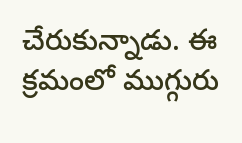చేరుకున్నాడు. ఈ క్రమంలో ముగ్గురు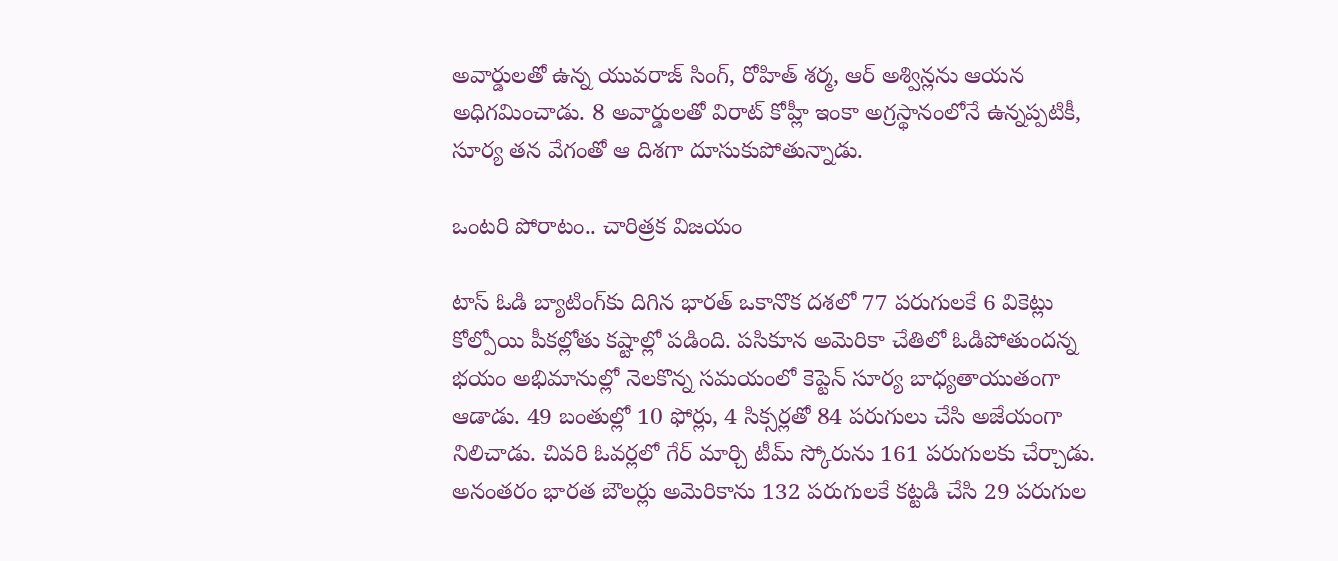అవార్డులతో ఉన్న యువరాజ్ సింగ్, రోహిత్ శర్మ, ఆర్ అశ్విన్లను ఆయన అధిగమించాడు. 8 అవార్డులతో విరాట్ కోహ్లీ ఇంకా అగ్రస్థానంలోనే ఉన్నప్పటికీ, సూర్య తన వేగంతో ఆ దిశగా దూసుకుపోతున్నాడు.

ఒంటరి పోరాటం.. చారిత్రక విజయం

టాస్ ఓడి బ్యాటింగ్‌కు దిగిన భారత్ ఒకానొక దశలో 77 పరుగులకే 6 వికెట్లు కోల్పోయి పీకల్లోతు కష్టాల్లో పడింది. పసికూన అమెరికా చేతిలో ఓడిపోతుందన్న భయం అభిమానుల్లో నెలకొన్న సమయంలో కెప్టెన్ సూర్య బాధ్యతాయుతంగా ఆడాడు. 49 బంతుల్లో 10 ఫోర్లు, 4 సిక్సర్లతో 84 పరుగులు చేసి అజేయంగా నిలిచాడు. చివరి ఓవర్లలో గేర్ మార్చి టీమ్ స్కోరును 161 పరుగులకు చేర్చాడు. అనంతరం భారత బౌలర్లు అమెరికాను 132 పరుగులకే కట్టడి చేసి 29 పరుగుల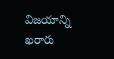విజయాన్ని ఖరారు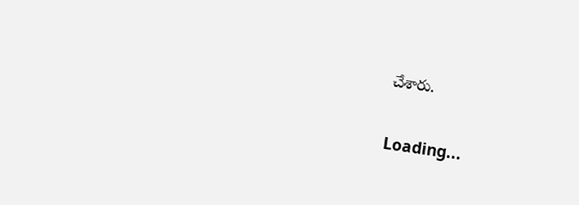చేశారు.

Loading...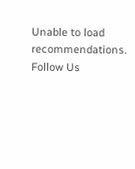Unable to load recommendations.
Follow Us